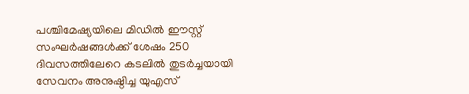പശ്ചിമേഷ്യയിലെ മിഡിൽ ഈസ്റ്റ് സംഘർഷങ്ങൾക്ക് ശേഷം 250 ദിവസത്തിലേറെ കടലിൽ തുടർച്ചയായി സേവനം അനുഷ്ഠിച്ച യുഎസ്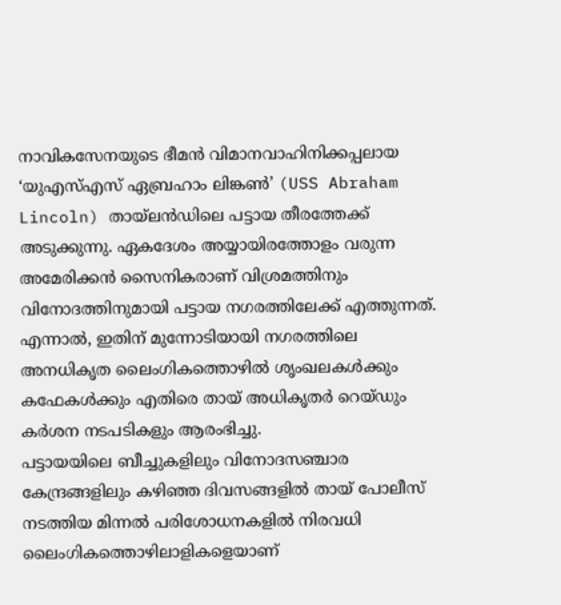നാവികസേനയുടെ ഭീമൻ വിമാനവാഹിനിക്കപ്പലായ ‘യുഎസ്എസ് ഏബ്രഹാം ലിങ്കൺ’ (USS Abraham Lincoln) തായ്ലൻഡിലെ പട്ടായ തീരത്തേക്ക് അടുക്കുന്നു. ഏകദേശം അയ്യായിരത്തോളം വരുന്ന അമേരിക്കൻ സൈനികരാണ് വിശ്രമത്തിനും വിനോദത്തിനുമായി പട്ടായ നഗരത്തിലേക്ക് എത്തുന്നത്. എന്നാൽ, ഇതിന് മുന്നോടിയായി നഗരത്തിലെ അനധികൃത ലൈംഗികത്തൊഴിൽ ശൃംഖലകൾക്കും കഫേകൾക്കും എതിരെ തായ് അധികൃതർ റെയ്ഡും കർശന നടപടികളും ആരംഭിച്ചു.
പട്ടായയിലെ ബീച്ചുകളിലും വിനോദസഞ്ചാര കേന്ദ്രങ്ങളിലും കഴിഞ്ഞ ദിവസങ്ങളിൽ തായ് പോലീസ് നടത്തിയ മിന്നൽ പരിശോധനകളിൽ നിരവധി ലൈംഗികത്തൊഴിലാളികളെയാണ്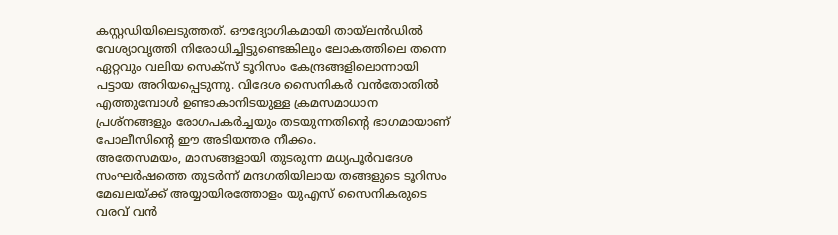കസ്റ്റഡിയിലെടുത്തത്. ഔദ്യോഗികമായി തായ്ലൻഡിൽ വേശ്യാവൃത്തി നിരോധിച്ചിട്ടുണ്ടെങ്കിലും ലോകത്തിലെ തന്നെ ഏറ്റവും വലിയ സെക്സ് ടൂറിസം കേന്ദ്രങ്ങളിലൊന്നായി പട്ടായ അറിയപ്പെടുന്നു. വിദേശ സൈനികർ വൻതോതിൽ എത്തുമ്പോൾ ഉണ്ടാകാനിടയുള്ള ക്രമസമാധാന പ്രശ്നങ്ങളും രോഗപകർച്ചയും തടയുന്നതിന്റെ ഭാഗമായാണ് പോലീസിന്റെ ഈ അടിയന്തര നീക്കം.
അതേസമയം, മാസങ്ങളായി തുടരുന്ന മധ്യപൂർവദേശ സംഘർഷത്തെ തുടർന്ന് മന്ദഗതിയിലായ തങ്ങളുടെ ടൂറിസം മേഖലയ്ക്ക് അയ്യായിരത്തോളം യുഎസ് സൈനികരുടെ വരവ് വൻ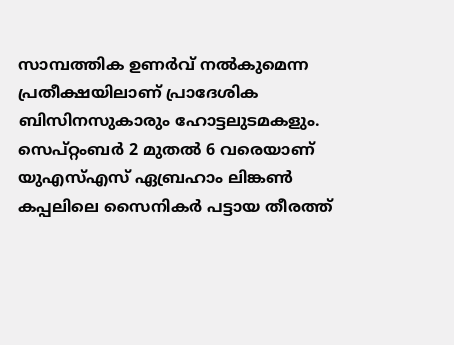സാമ്പത്തിക ഉണർവ് നൽകുമെന്ന പ്രതീക്ഷയിലാണ് പ്രാദേശിക ബിസിനസുകാരും ഹോട്ടലുടമകളും. സെപ്റ്റംബർ 2 മുതൽ 6 വരെയാണ് യുഎസ്എസ് ഏബ്രഹാം ലിങ്കൺ കപ്പലിലെ സൈനികർ പട്ടായ തീരത്ത്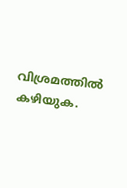വിശ്രമത്തിൽ കഴിയുക.